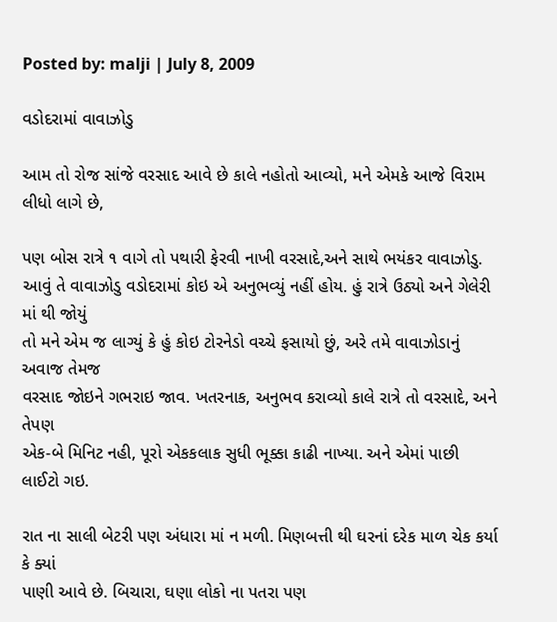Posted by: malji | July 8, 2009

વડોદરામાં વાવાઝોડુ

આમ તો રોજ સાંજે વરસાદ આવે છે કાલે નહોતો આવ્યો, મને એમકે આજે વિરામ લીધો લાગે છે,

પણ બોસ રાત્રે ૧ વાગે તો પથારી ફેરવી નાખી વરસાદે,અને સાથે ભયંકર વાવાઝોડુ.
આવું તે વાવાઝોડુ વડોદરામાં કોઇ એ અનુભવ્યું નહીં હોય. હું રાત્રે ઉઠ્યો અને ગેલેરી માં થી જોયું
તો મને એમ જ લાગ્યું કે હું કોઇ ટોરનેડો વચ્ચે ફસાયો છું, અરે તમે વાવાઝોડાનું અવાજ તેમજ
વરસાદ જોઇને ગભરાઇ જાવ. ખતરનાક, અનુભવ કરાવ્યો કાલે રાત્રે તો વરસાદે, અને તેપણ
એક-બે મિનિટ નહી, પૂરો એકકલાક સુધી ભૂક્કા કાઢી નાખ્યા. અને એમાં પાછી લાઈટો ગઇ.

રાત ના સાલી બેટરી પણ અંધારા માં ન મળી. મિણબત્તી થી ઘરનાં દરેક માળ ચેક કર્યા કે ક્યાં
પાણી આવે છે. બિચારા, ઘણા લોકો ના પતરા પણ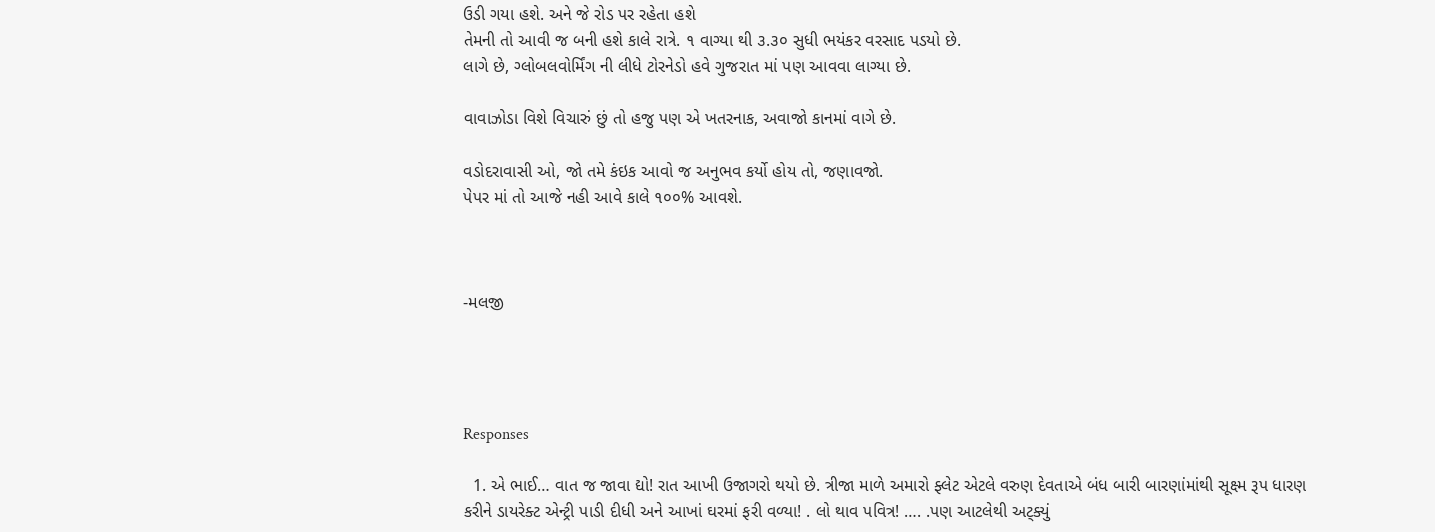ઉડી ગયા હશે. અને જે રોડ પર રહેતા હશે
તેમની તો આવી જ બની હશે કાલે રાત્રે. ૧ વાગ્યા થી ૩.૩૦ સુધી ભયંકર વરસાદ પડયો છે.
લાગે છે, ગ્લોબલવોર્મિંગ ની લીધે ટોરનેડો હવે ગુજરાત માં પણ આવવા લાગ્યા છે.

વાવાઝોડા વિશે વિચારું છું તો હજુ પણ એ ખતરનાક, અવાજો કાનમાં વાગે છે.

વડોદરાવાસી ઓ, જો તમે કંઇક આવો જ અનુભવ કર્યો હોય તો, જણાવજો.
પેપર માં તો આજે નહી આવે કાલે ૧૦૦% આવશે.



-મલજી




Responses

  1. એ ભાઈ… વાત જ જાવા દ્યો! રાત આખી ઉજાગરો થયો છે. ત્રીજા માળે અમારો ફ્લેટ એટલે વરુણ દેવતાએ બંધ બારી બારણાંમાંથી સૂક્ષ્મ રૂપ ધારણ કરીને ડાયરેક્ટ એન્ટ્રી પાડી દીધી અને આખાં ઘરમાં ફરી વળ્યા! . લો થાવ પવિત્ર! …. .પણ આટલેથી અટ્ક્યું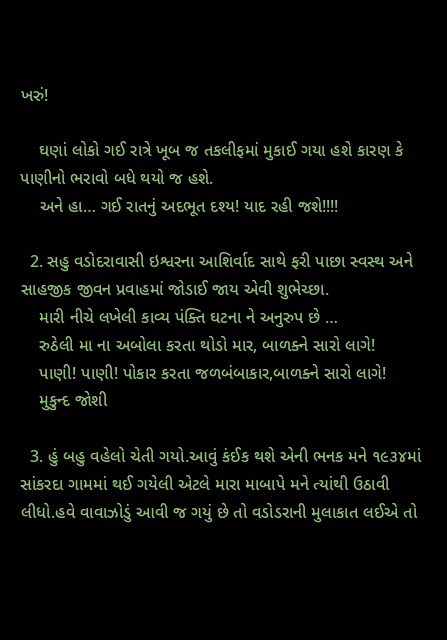ખરું!

    ઘણાં લોકો ગઈ રાત્રે ખૂબ જ તકલીફમાં મુકાઈ ગયા હશે કારણ કે પાણીનો ભરાવો બધે થયો જ હશે.
    અને હા… ગઈ રાતનું અદભૂત દશ્ય! યાદ રહી જશે!!!!

  2. સહુ વડોદરાવાસી ઇશ્વરના આશિર્વાદ સાથે ફરી પાછા સ્વસ્થ અને સાહજીક જીવન પ્રવાહમાં જોડાઈ જાય એવી શુભેચ્છા.
    મારી નીચે લખેલી કાવ્ય પંક્તિ ઘટના ને અનુરુપ છે …
    રુઠેલી મા ના અબોલા કરતા થોડો માર, બાળક્ને સારો લાગે!
    પાણી! પાણી! પોકાર કરતા જળબંબાકાર,બાળક્ને સારો લાગે!
    મુકુન્દ જોશી

  3. હું બહુ વહેલો ચેતી ગયો.આવું કંઈક થશે એની ભનક મને ૧૯૩૪માં સાંકરદા ગામમાં થઈ ગયેલી એટલે મારા માબાપે મને ત્યાંથી ઉઠાવી લીધો.હવે વાવાઝોડું આવી જ ગયું છે તો વડોડરાની મુલાકાત લઈએ તો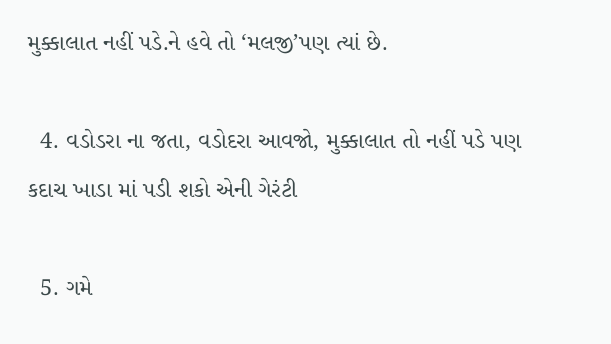મુક્કાલાત નહીં પડે.ને હવે તો ‘મલજી’પણ ત્યાં છે.

  4. વડોડરા ના જતા, વડોદરા આવજો, મુક્કાલાત તો નહીં પડે પણ કદાચ ખાડા માં પડી શકો એની ગેરંટી

  5. ગમે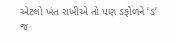એટલો ખંત રાખીએ તો પણ ડફોળને ‘ડ’ જ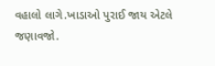વહાલો લાગે.ખાડાઓ પુરાઈ જાય એટલે જણાવજો.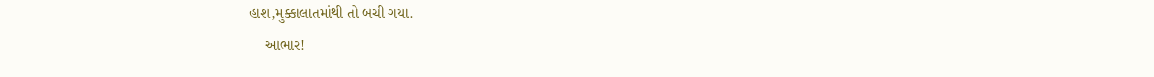હાશ,મુક્કાલાતમાંથી તો બચી ગયા.
    આભાર!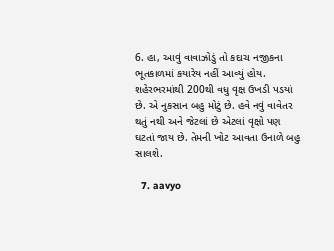6. હા, આવું વાવાઝોડું તો કદાચ નજીકના ભૂતકાળમાં કયારેય નહીં આવ્યું હોય. શહેરભરમાંથી 200થી વધુ વૃક્ષ ઉખડી પડયાં છે. એ નુકસાન બહુ મોટું છે. હવે નવું વાવેતર થતું નથી અને જેટલાં છે એટલાં વૃક્ષો પણ ઘટતાં જાય છે. તેમની ખોટ આવતા ઉનાળે બહુ સાલશે.

  7. aavyo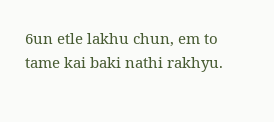6un etle lakhu chun, em to tame kai baki nathi rakhyu.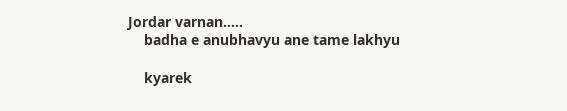Jordar varnan…..
    badha e anubhavyu ane tame lakhyu

    kyarek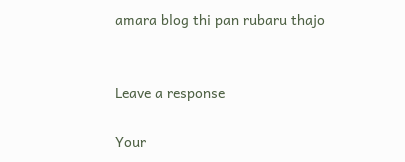amara blog thi pan rubaru thajo


Leave a response

Your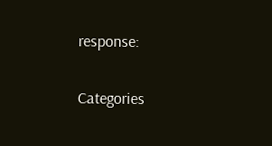response:

Categories